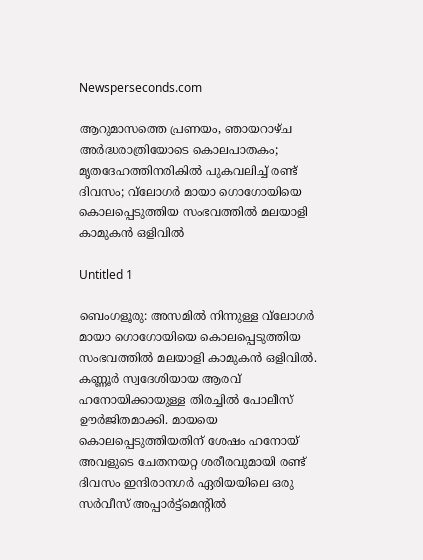Newsperseconds.com

ആറുമാസത്തെ പ്രണയം, ഞായറാഴ്ച അര്‍ദ്ധരാത്രിയോടെ കൊലപാതകം; മൃതദേഹത്തിനരികില്‍ പുകവലിച്ച് രണ്ട് ദിവസം; വ്‌ലോഗര്‍ മായാ ഗൊഗോയിയെ കൊലപ്പെടുത്തിയ സംഭവത്തില്‍ മലയാളി കാമുകന്‍ ഒളിവില്‍

Untitled 1

ബെംഗളൂരു: അസമില്‍ നിന്നുള്ള വ്‌ലോഗര്‍ മായാ ഗൊഗോയിയെ കൊലപ്പെടുത്തിയ സംഭവത്തില്‍ മലയാളി കാമുകന്‍ ഒളിവില്‍. കണ്ണൂര്‍ സ്വദേശിയായ ആരവ് ഹനോയിക്കായുള്ള തിരച്ചില്‍ പോലീസ് ഊര്‍ജിതമാക്കി. മായയെ കൊലപ്പെടുത്തിയതിന് ശേഷം ഹനോയ് അവളുടെ ചേതനയറ്റ ശരീരവുമായി രണ്ട് ദിവസം ഇന്ദിരാനഗര്‍ ഏരിയയിലെ ഒരു സര്‍വീസ് അപ്പാര്‍ട്ട്മെന്റില്‍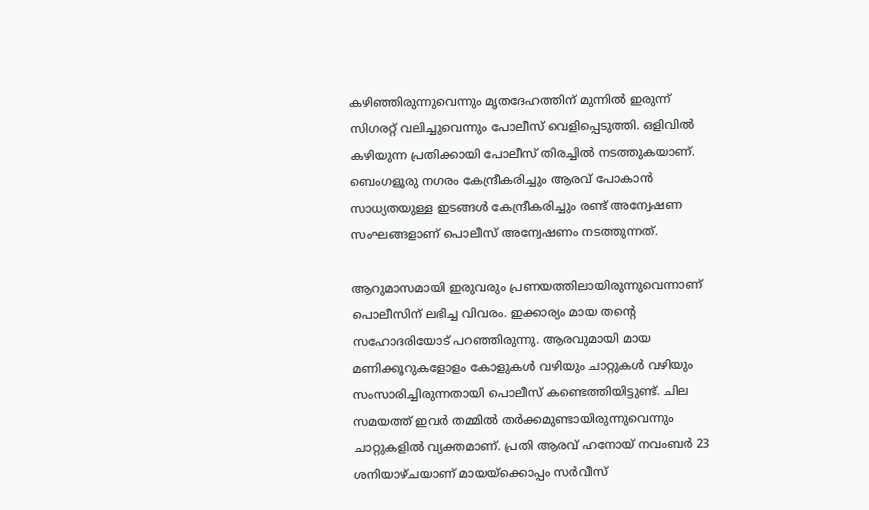കഴിഞ്ഞിരുന്നുവെന്നും മൃതദേഹത്തിന് മുന്നില്‍ ഇരുന്ന് സിഗരറ്റ് വലിച്ചുവെന്നും പോലീസ് വെളിപ്പെടുത്തി. ഒളിവില്‍ കഴിയുന്ന പ്രതിക്കായി പോലീസ് തിരച്ചില്‍ നടത്തുകയാണ്. ബെംഗളൂരു നഗരം കേന്ദ്രീകരിച്ചും ആരവ് പോകാന്‍ സാധ്യതയുള്ള ഇടങ്ങള്‍ കേന്ദ്രീകരിച്ചും രണ്ട് അന്വേഷണ സംഘങ്ങളാണ് പൊലീസ് അന്വേഷണം നടത്തുന്നത്.

ആറുമാസമായി ഇരുവരും പ്രണയത്തിലായിരുന്നുവെന്നാണ് പൊലീസിന് ലഭിച്ച വിവരം. ഇക്കാര്യം മായ തന്റെ സഹോദരിയോട് പറഞ്ഞിരുന്നു. ആരവുമായി മായ മണിക്കൂറുകളോളം കോളുകള്‍ വഴിയും ചാറ്റുകള്‍ വഴിയും സംസാരിച്ചിരുന്നതായി പൊലീസ് കണ്ടെത്തിയിട്ടുണ്ട്. ചില സമയത്ത് ഇവര്‍ തമ്മില്‍ തര്‍ക്കമുണ്ടായിരുന്നുവെന്നും ചാറ്റുകളില്‍ വ്യക്തമാണ്. പ്രതി ആരവ് ഹനോയ് നവംബര്‍ 23 ശനിയാഴ്ചയാണ് മായയ്ക്കൊപ്പം സര്‍വീസ്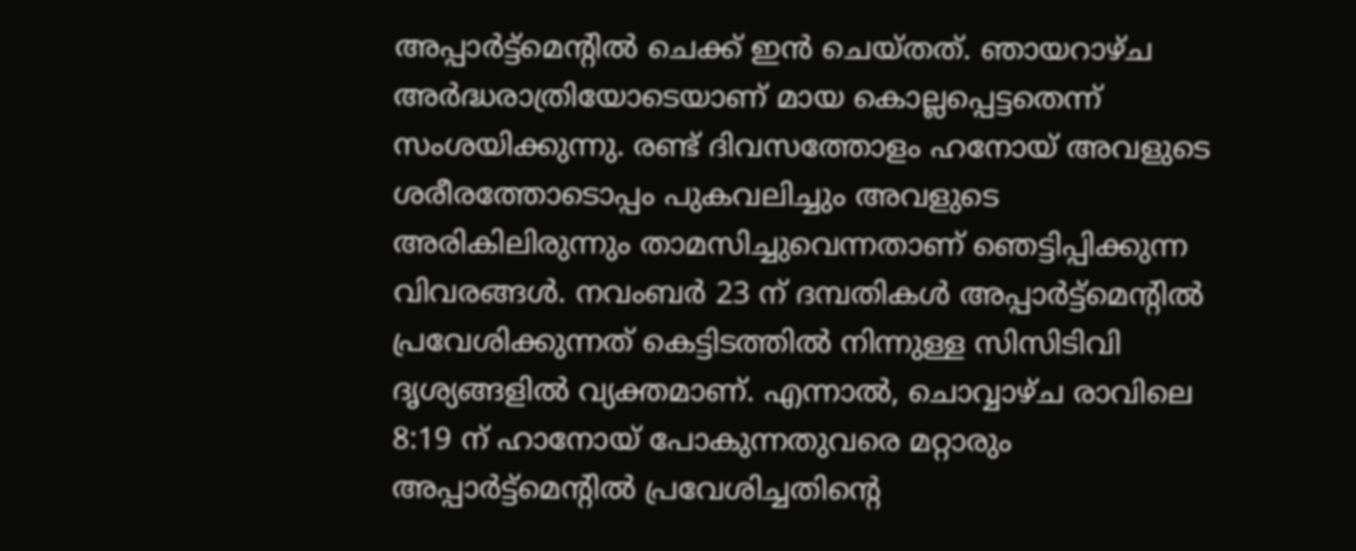അപ്പാര്‍ട്ട്മെന്റില്‍ ചെക്ക് ഇന്‍ ചെയ്തത്. ഞായറാഴ്ച അര്‍ദ്ധരാത്രിയോടെയാണ് മായ കൊല്ലപ്പെട്ടതെന്ന് സംശയിക്കുന്നു. രണ്ട് ദിവസത്തോളം ഹനോയ് അവളുടെ ശരീരത്തോടൊപ്പം പുകവലിച്ചും അവളുടെ അരികിലിരുന്നും താമസിച്ചുവെന്നതാണ് ഞെട്ടിപ്പിക്കുന്ന വിവരങ്ങള്‍. നവംബര്‍ 23 ന് ദമ്പതികള്‍ അപ്പാര്‍ട്ട്‌മെന്റില്‍ പ്രവേശിക്കുന്നത് കെട്ടിടത്തില്‍ നിന്നുള്ള സിസിടിവി ദൃശ്യങ്ങളില്‍ വ്യക്തമാണ്. എന്നാല്‍, ചൊവ്വാഴ്ച രാവിലെ 8:19 ന് ഹാനോയ് പോകുന്നതുവരെ മറ്റാരും അപ്പാര്‍ട്ട്‌മെന്റില്‍ പ്രവേശിച്ചതിന്റെ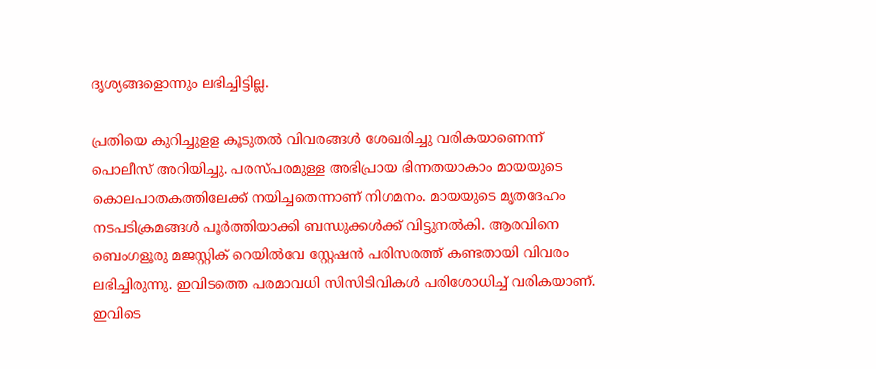ദൃശ്യങ്ങളൊന്നും ലഭിച്ചിട്ടില്ല.

പ്രതിയെ കുറിച്ചുളള കൂടുതല്‍ വിവരങ്ങള്‍ ശേഖരിച്ചു വരികയാണെന്ന് പൊലീസ് അറിയിച്ചു. പരസ്പരമുള്ള അഭിപ്രായ ഭിന്നതയാകാം മായയുടെ കൊലപാതകത്തിലേക്ക് നയിച്ചതെന്നാണ് നിഗമനം. മായയുടെ മൃതദേഹം നടപടിക്രമങ്ങള്‍ പൂര്‍ത്തിയാക്കി ബന്ധുക്കള്‍ക്ക് വിട്ടുനല്‍കി. ആരവിനെ ബെംഗളൂരു മജസ്റ്റിക് റെയില്‍വേ സ്റ്റേഷന്‍ പരിസരത്ത് കണ്ടതായി വിവരം ലഭിച്ചിരുന്നു. ഇവിടത്തെ പരമാവധി സിസിടിവികള്‍ പരിശോധിച്ച് വരികയാണ്. ഇവിടെ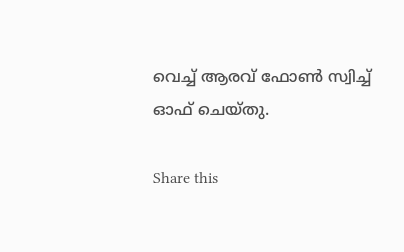വെച്ച് ആരവ് ഫോണ്‍ സ്വിച്ച് ഓഫ് ചെയ്തു.

Share this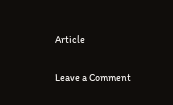Article

Leave a Comment